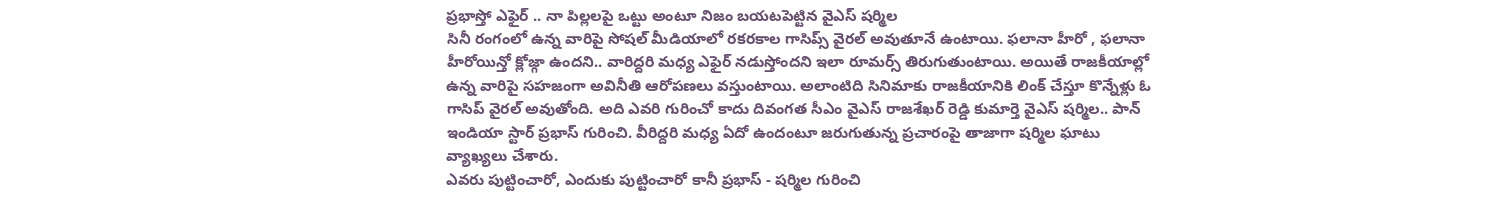ప్రభాస్తో ఎఫైర్ .. నా పిల్లలపై ఒట్టు అంటూ నిజం బయటపెట్టిన వైఎస్ షర్మిల
సినీ రంగంలో ఉన్న వారిపై సోషల్ మీడియాలో రకరకాల గాసిప్స్ వైరల్ అవుతూనే ఉంటాయి. ఫలానా హీరో , ఫలానా హీరోయిన్తో క్లోజ్గా ఉందని.. వారిద్దరి మధ్య ఎఫైర్ నడుస్తోందని ఇలా రూమర్స్ తిరుగుతుంటాయి. అయితే రాజకీయాల్లో ఉన్న వారిపై సహజంగా అవినీతి ఆరోపణలు వస్తుంటాయి. అలాంటిది సినిమాకు రాజకీయానికి లింక్ చేస్తూ కొన్నేళ్లు ఓ గాసిప్ వైరల్ అవుతోంది. అది ఎవరి గురించో కాదు దివంగత సీఎం వైఎస్ రాజశేఖర్ రెడ్డి కుమార్తె వైఎస్ షర్మిల.. పాన్ ఇండియా స్టార్ ప్రభాస్ గురించి. వీరిద్దరి మధ్య ఏదో ఉందంటూ జరుగుతున్న ప్రచారంపై తాజాగా షర్మిల ఘాటు వ్యాఖ్యలు చేశారు.
ఎవరు పుట్టించారో, ఎందుకు పుట్టించారో కానీ ప్రభాస్ - షర్మిల గురించి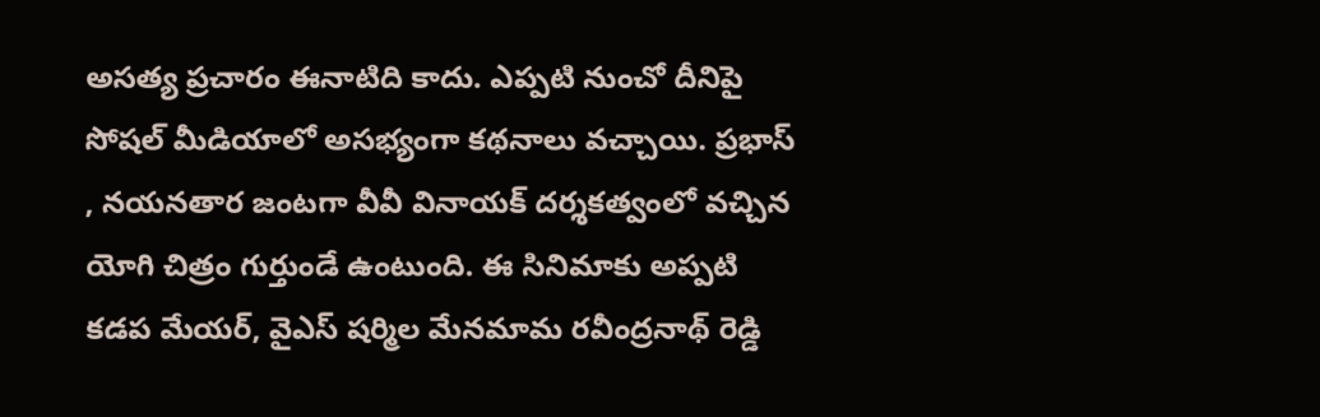అసత్య ప్రచారం ఈనాటిది కాదు. ఎప్పటి నుంచో దీనిపై సోషల్ మీడియాలో అసభ్యంగా కథనాలు వచ్చాయి. ప్రభాస్ , నయనతార జంటగా వీవీ వినాయక్ దర్శకత్వంలో వచ్చిన యోగి చిత్రం గుర్తుండే ఉంటుంది. ఈ సినిమాకు అప్పటి కడప మేయర్, వైఎస్ షర్మిల మేనమామ రవీంద్రనాథ్ రెడ్డి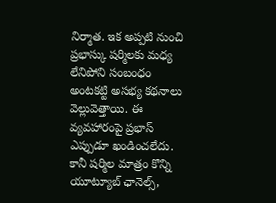నిర్మాత. ఇక అప్పటి నుంచి ప్రభాస్కు షర్మిలకు మధ్య లేనిపోని సంబంధం అంటకట్టి అసభ్య కథనాలు వెల్లువెత్తాయి. ఈ వ్యవహారంపై ప్రభాస్ ఎప్పుడూ ఖండించలేదు. కానీ షర్మిల మాత్రం కొన్ని యూట్యూబ్ ఛానెల్స్,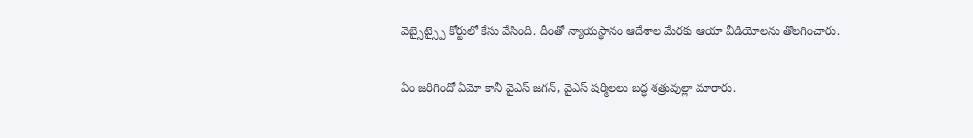వెబ్సైట్స్పై కోర్టులో కేసు వేసింది. దీంతో న్యాయస్థానం ఆదేశాల మేరకు ఆయా వీడియోలను తొలగించారు.

ఏం జరిగిందో ఏమో కానీ వైఎస్ జగన్, వైఎస్ షర్మిలలు బద్ధ శత్రువుల్లా మారారు.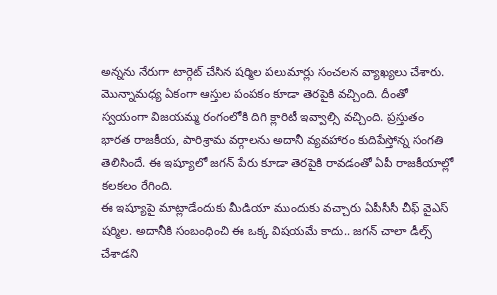అన్నను నేరుగా టార్గెట్ చేసిన షర్మిల పలుమార్లు సంచలన వ్యాఖ్యలు చేశారు. మొన్నామధ్య ఏకంగా ఆస్తుల పంపకం కూడా తెరపైకి వచ్చింది. దీంతో స్వయంగా విజయమ్మ రంగంలోకి దిగి క్లారిటీ ఇవ్వాల్సి వచ్చింది. ప్రస్తుతం భారత రాజకీయ, పారిశ్రామ వర్గాలను అదానీ వ్యవహారం కుదిపేస్తోన్న సంగతి తెలిసిందే. ఈ ఇష్యూలో జగన్ పేరు కూడా తెరపైకి రావడంతో ఏపీ రాజకీయాల్లో కలకలం రేగింది.
ఈ ఇష్యూపై మాట్లాడేందుకు మీడియా ముందుకు వచ్చారు ఏపీసీసీ చీఫ్ వైఎస్ షర్మిల. అదానీకి సంబంధించి ఈ ఒక్క విషయమే కాదు.. జగన్ చాలా డీల్స్ చేశాడని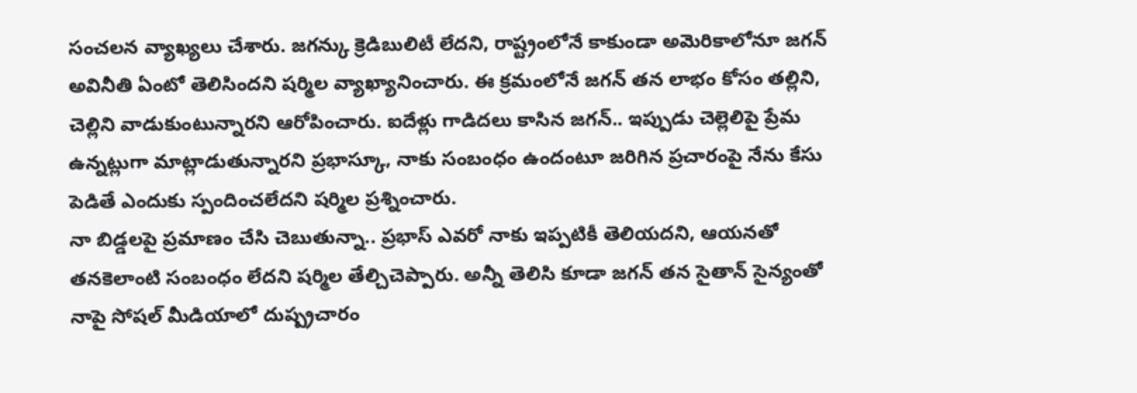సంచలన వ్యాఖ్యలు చేశారు. జగన్కు క్రెడిబులిటీ లేదని, రాష్ట్రంలోనే కాకుండా అమెరికాలోనూ జగన్ అవినీతి ఏంటో తెలిసిందని షర్మిల వ్యాఖ్యానించారు. ఈ క్రమంలోనే జగన్ తన లాభం కోసం తల్లిని, చెల్లిని వాడుకుంటున్నారని ఆరోపించారు. ఐదేళ్లు గాడిదలు కాసిన జగన్.. ఇప్పుడు చెల్లెలిపై ప్రేమ ఉన్నట్లుగా మాట్లాడుతున్నారని ప్రభాస్కూ, నాకు సంబంధం ఉందంటూ జరిగిన ప్రచారంపై నేను కేసు పెడితే ఎందుకు స్పందించలేదని షర్మిల ప్రశ్నించారు.
నా బిడ్డలపై ప్రమాణం చేసి చెబుతున్నా.. ప్రభాస్ ఎవరో నాకు ఇప్పటికీ తెలియదని, ఆయనతో తనకెలాంటి సంబంధం లేదని షర్మిల తేల్చిచెప్పారు. అన్నీ తెలిసి కూడా జగన్ తన సైతాన్ సైన్యంతో నాపై సోషల్ మీడియాలో దుష్ప్రచారం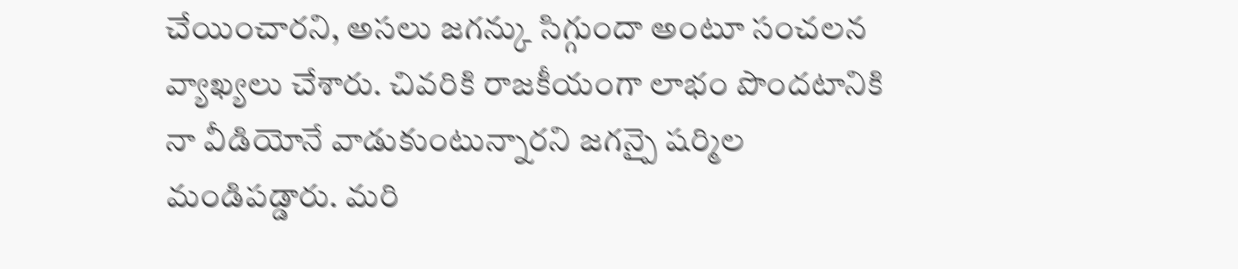చేయించారని, అసలు జగన్కు సిగ్గుందా అంటూ సంచలన వ్యాఖ్యలు చేశారు. చివరికి రాజకీయంగా లాభం పొందటానికి నా వీడియోనే వాడుకుంటున్నారని జగన్పై షర్మిల మండిపడ్డారు. మరి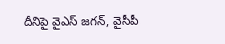దీనిపై వైఎస్ జగన్, వైసీపీ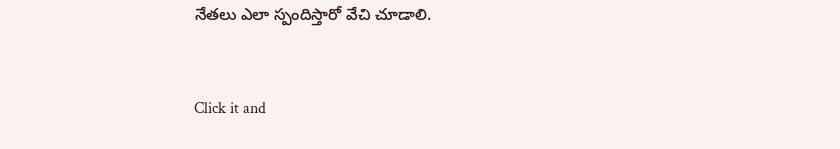నేతలు ఎలా స్పందిస్తారో వేచి చూడాలి.


Click it and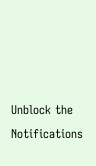Unblock the Notifications